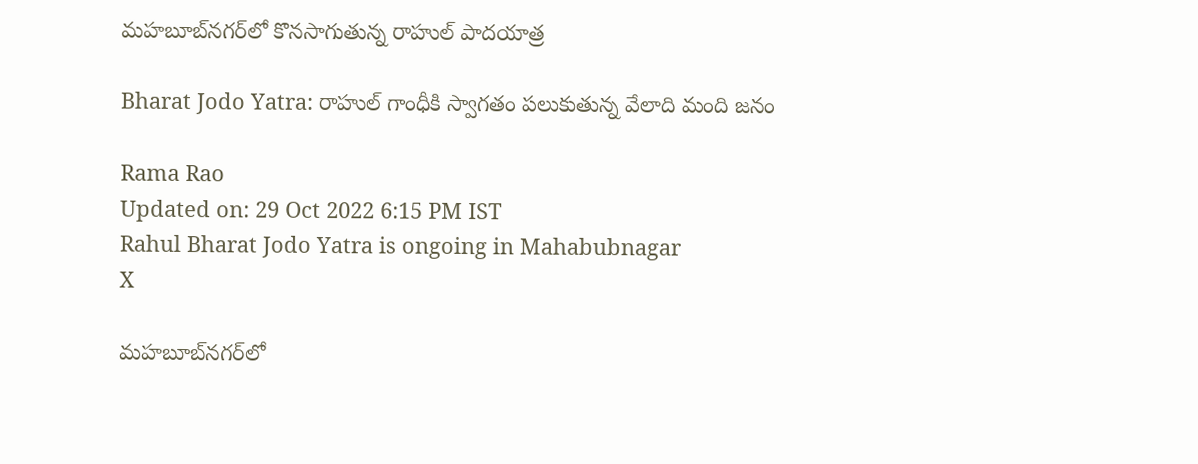మహబూబ్‌నగర్‌లో కొనసాగుతున్న రాహుల్ పాదయాత్ర

Bharat Jodo Yatra: రాహుల్ గాంధీకి స్వాగతం పలుకుతున్న వేలాది మంది జనం

Rama Rao
Updated on: 29 Oct 2022 6:15 PM IST
Rahul Bharat Jodo Yatra is ongoing in Mahabubnagar
X

మహబూబ్‌నగర్‌లో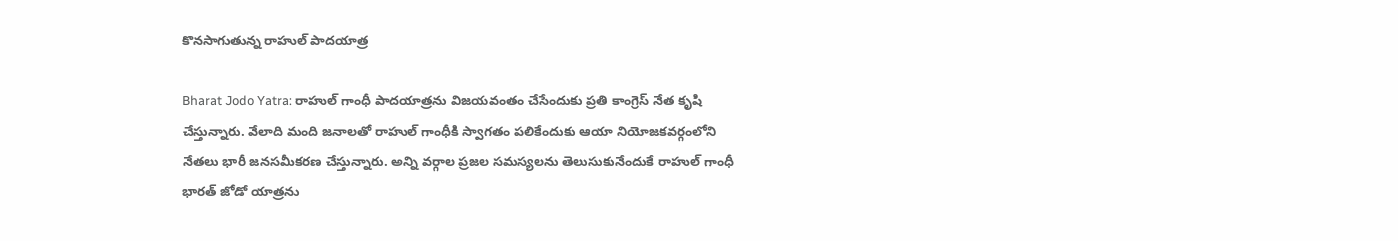కొనసాగుతున్న రాహుల్ పాదయాత్ర

Bharat Jodo Yatra: రాహుల్ గాంధీ పాదయాత్రను విజయవంతం చేసేందుకు ప్రతి కాంగ్రెస్ నేత కృషి చేస్తున్నారు. వేలాది మంది జనాలతో రాహుల్ గాంధీకి స్వాగతం పలికేందుకు ఆయా నియోజకవర్గంలోని నేతలు భారీ జనసమీకరణ చేస్తున్నారు. అన్ని వర్గాల ప్రజల సమస్యలను తెలుసుకునేందుకే రాహుల్ గాంధీ భారత్ జోడో యాత్రను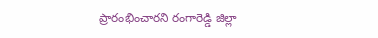ప్రారంభించారని రంగారెడ్డి జిల్లా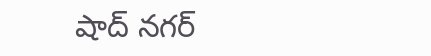షాద్ నగర్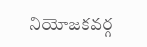నియోజకవర్గ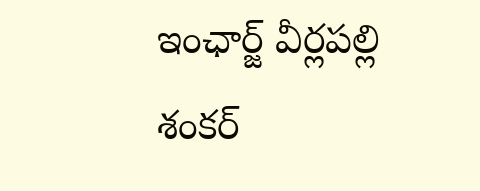ఇంఛార్జ్ వీర్లపల్లి శంకర్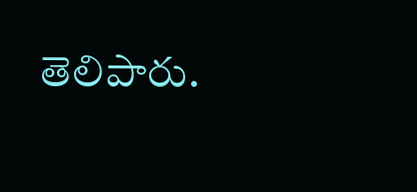తెలిపారు.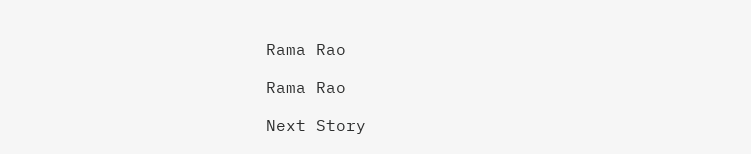Rama Rao

Rama Rao

Next Story